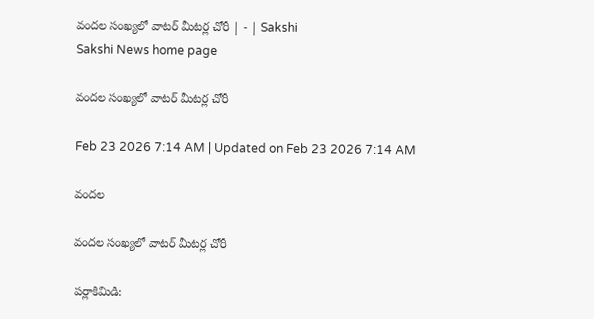వందల సంఖ్యలో వాటర్‌ మీటర్ల చోరీ | - | Sakshi
Sakshi News home page

వందల సంఖ్యలో వాటర్‌ మీటర్ల చోరీ

Feb 23 2026 7:14 AM | Updated on Feb 23 2026 7:14 AM

వందల

వందల సంఖ్యలో వాటర్‌ మీటర్ల చోరీ

పర్లాకిమిడి: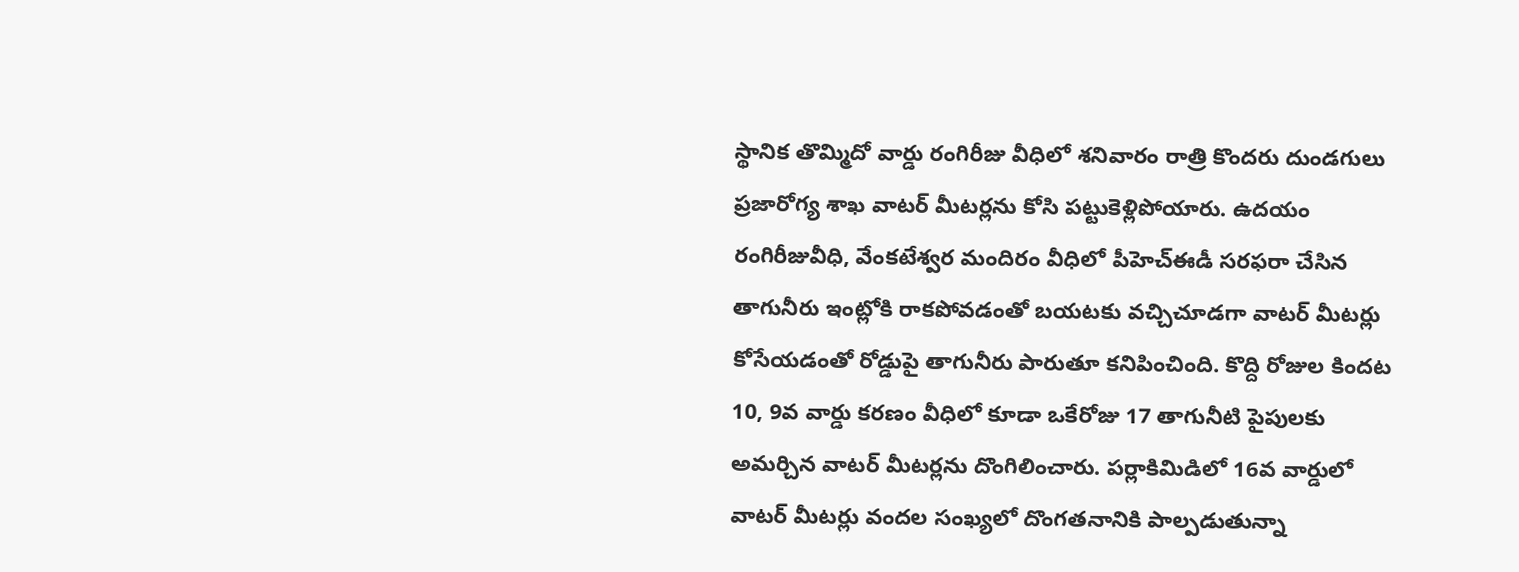స్థానిక తొమ్మిదో వార్డు రంగిరీజు వీధిలో శనివారం రాత్రి కొందరు దుండగులు ప్రజారోగ్య శాఖ వాటర్‌ మీటర్లను కోసి పట్టుకెళ్లిపోయారు. ఉదయం రంగిరీజువీధి, వేంకటేశ్వర మందిరం వీధిలో పీహెచ్‌ఈడీ సరఫరా చేసిన తాగునీరు ఇంట్లోకి రాకపోవడంతో బయటకు వచ్చిచూడగా వాటర్‌ మీటర్లు కోసేయడంతో రోడ్డుపై తాగునీరు పారుతూ కనిపించింది. కొద్ది రోజుల కిందట 10, 9వ వార్డు కరణం వీధిలో కూడా ఒకేరోజు 17 తాగునీటి పైపులకు అమర్చిన వాటర్‌ మీటర్లను దొంగిలించారు. పర్లాకిమిడిలో 16వ వార్డులో వాటర్‌ మీటర్లు వందల సంఖ్యలో దొంగతనానికి పాల్పడుతున్నా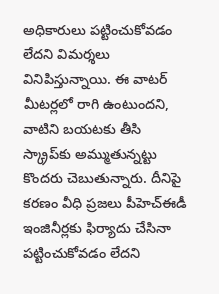అధికారులు పట్టించుకోవడం లేదని విమర్శలు వినిపిస్తున్నాయి. ఈ వాటర్‌ మీటర్లలో రాగి ఉంటుందని, వాటిని బయటకు తీసి స్క్రాప్‌కు అమ్ముతున్నట్టు కొందరు చెబుతున్నారు. దీనిపై కరణం వీధి ప్రజలు పీహెచ్‌ఈడీ ఇంజినీర్లకు ఫిర్యాదు చేసినా పట్టించుకోవడం లేదని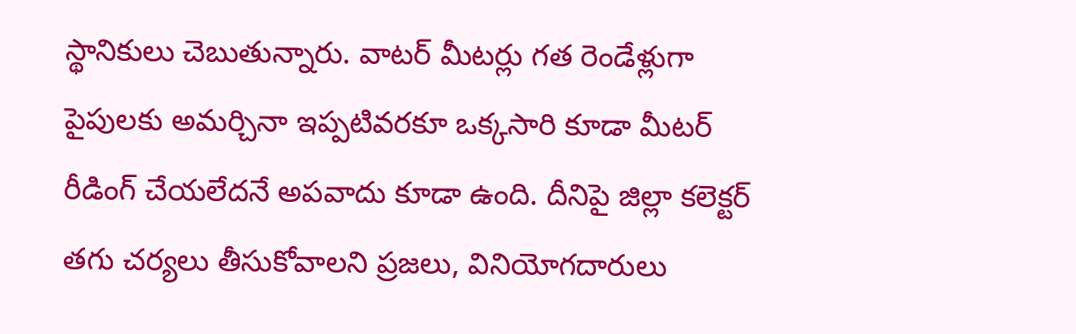స్థానికులు చెబుతున్నారు. వాటర్‌ మీటర్లు గత రెండేళ్లుగా పైపులకు అమర్చినా ఇప్పటివరకూ ఒక్కసారి కూడా మీటర్‌ రీడింగ్‌ చేయలేదనే అపవాదు కూడా ఉంది. దీనిపై జిల్లా కలెక్టర్‌ తగు చర్యలు తీసుకోవాలని ప్రజలు, వినియోగదారులు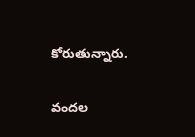కోరుతున్నారు.

వందల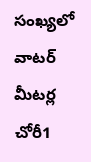సంఖ్యలో వాటర్‌ మీటర్ల చోరీ1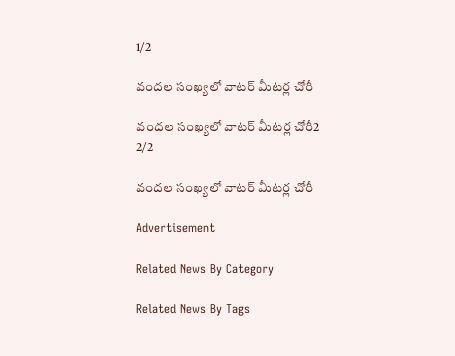1/2

వందల సంఖ్యలో వాటర్‌ మీటర్ల చోరీ

వందల సంఖ్యలో వాటర్‌ మీటర్ల చోరీ2
2/2

వందల సంఖ్యలో వాటర్‌ మీటర్ల చోరీ

Advertisement

Related News By Category

Related News By Tags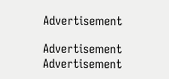Advertisement

Advertisement
Advertisement